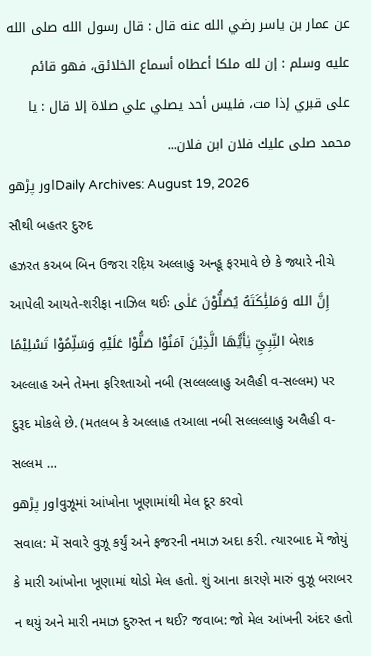عن عمار بن ياسر رضي الله عنه قال : قال رسول الله صلى الله عليه وسلم : إن لله ملكا أعطاه أسماع الخلائق، فهو قائم على قبري إذا مت، فليس أحد يصلي علي صلاة إلا قال : يا محمد صلى عليك فلان ابن فلان...
اور پڑھوDaily Archives: August 19, 2026
સૌથી બહતર દુરુદ
હઝરત કઅબ બિન ઉજરા રદ઼િય અલ્લાહુ અન્હૂ ફરમાવે છે કે જ્યારે નીચે આપેલી આયતે-શરીફા નાઝિલ થઈઃ إِنَّ الله وَمَلئِٰكَتَهُ يُصَلُّوْنَ عَلٰى النِّبِيِّ يٰأَيُّهَا الَّذِيْنَ آمَنُوْا صَلُّوْا عَلَيْهِ وَسَلِّمُوْا تَسْلِيْمًا બેશક અલ્લાહ અને તેમના ફરિશ્તાઓ નબી (સલ્લલ્લાહુ અલૈહી વ-સલ્લમ) પર દુરૂદ મોકલે છે. (મતલબ કે અલ્લાહ તઆલા નબી સલ્લલ્લાહુ અલૈહી વ-સલ્લમ …
اور پڑھوવુઝૂમાં આંખોના ખૂણામાંથી મેલ દૂર કરવો
સવાલ: મેં સવારે વુઝૂ કર્યું અને ફજરની નમાઝ અદા કરી. ત્યારબાદ મેં જોયું કે મારી આંખોના ખૂણામાં થોડો મેલ હતો. શું આના કારણે મારું વુઝૂ બરાબર ન થયું અને મારી નમાઝ દુરુસ્ત ન થઈ? જવાબ: જો મેલ આંખની અંદર હતો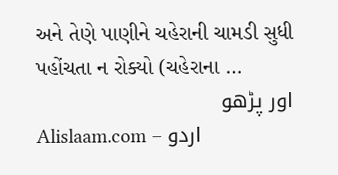અને તેણે પાણીને ચહેરાની ચામડી સુધી પહોંચતા ન રોક્યો (ચહેરાના …
اور پڑھو
Alislaam.com – اردو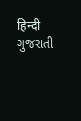हिन्दी ગુજરાતી